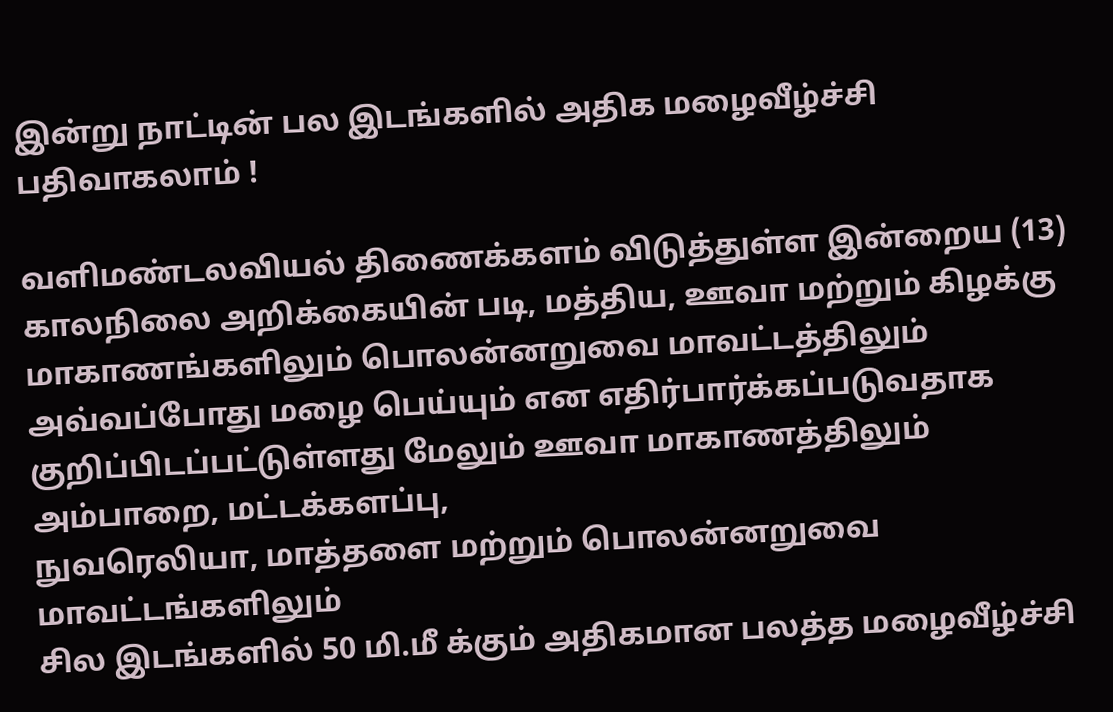இன்று நாட்டின் பல இடங்களில் அதிக மழைவீழ்ச்சி பதிவாகலாம் !

வளிமண்டலவியல் திணைக்களம் விடுத்துள்ள இன்றைய (13)
காலநிலை அறிக்கையின் படி, மத்திய, ஊவா மற்றும் கிழக்கு
மாகாணங்களிலும் பொலன்னறுவை மாவட்டத்திலும்
அவ்வப்போது மழை பெய்யும் என எதிர்பார்க்கப்படுவதாக
குறிப்பிடப்பட்டுள்ளது மேலும் ஊவா மாகாணத்திலும் அம்பாறை, மட்டக்களப்பு,
நுவரெலியா, மாத்தளை மற்றும் பொலன்னறுவை மாவட்டங்களிலும்
சில இடங்களில் 50 மி.மீ க்கும் அதிகமான பலத்த மழைவீழ்ச்சி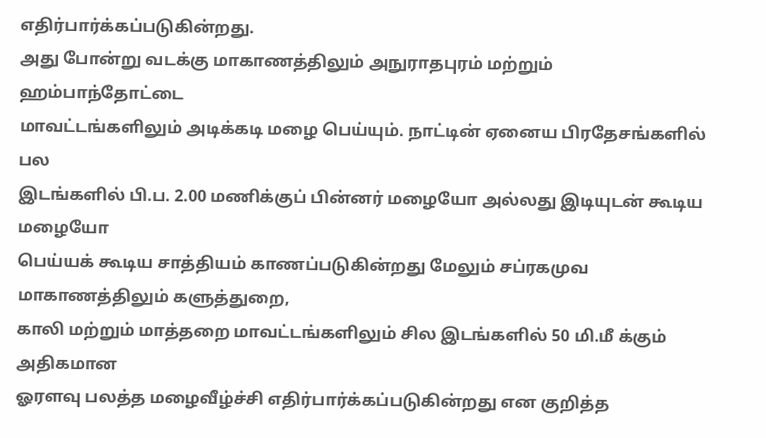எதிர்பார்க்கப்படுகின்றது.
அது போன்று வடக்கு மாகாணத்திலும் அநுராதபுரம் மற்றும் ஹம்பாந்தோட்டை
மாவட்டங்களிலும் அடிக்கடி மழை பெய்யும். நாட்டின் ஏனைய பிரதேசங்களில் பல
இடங்களில் பி.ப. 2.00 மணிக்குப் பின்னர் மழையோ அல்லது இடியுடன் கூடிய மழையோ
பெய்யக் கூடிய சாத்தியம் காணப்படுகின்றது மேலும் சப்ரகமுவ மாகாணத்திலும் களுத்துறை,
காலி மற்றும் மாத்தறை மாவட்டங்களிலும் சில இடங்களில் 50 மி.மீ க்கும் அதிகமான
ஓரளவு பலத்த மழைவீழ்ச்சி எதிர்பார்க்கப்படுகின்றது என குறித்த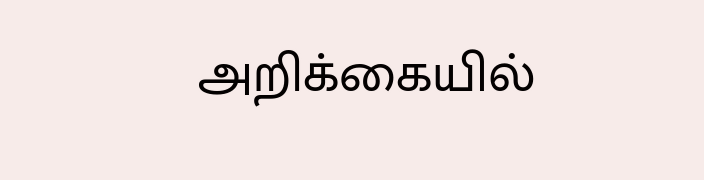அறிக்கையில்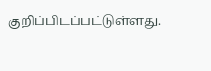குறிப்பிடப்பட்டுள்ளது.